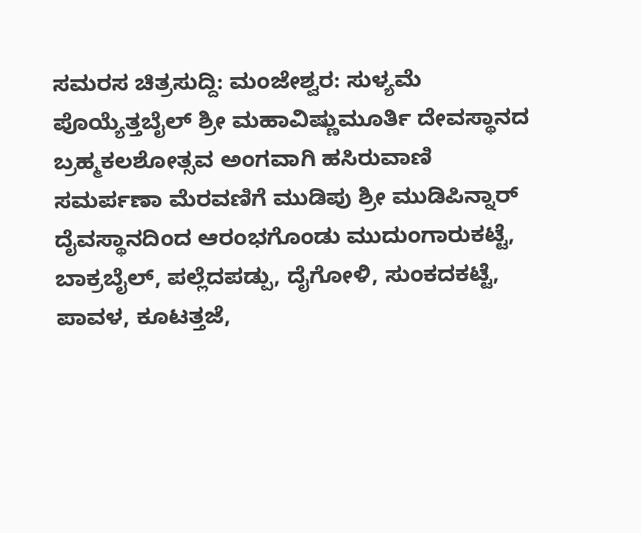ಸಮರಸ ಚಿತ್ರಸುದ್ದಿ: ಮಂಜೇಶ್ವರ: ಸುಳ್ಯಮೆ ಪೊಯ್ಯೆತ್ತಬೈಲ್ ಶ್ರೀ ಮಹಾವಿಷ್ಣುಮೂರ್ತಿ ದೇವಸ್ಥಾನದ ಬ್ರಹ್ಮಕಲಶೋತ್ಸವ ಅಂಗವಾಗಿ ಹಸಿರುವಾಣಿ ಸಮರ್ಪಣಾ ಮೆರವಣಿಗೆ ಮುಡಿಪು ಶ್ರೀ ಮುಡಿಪಿನ್ನಾರ್ ದೈವಸ್ಥಾನದಿಂದ ಆರಂಭಗೊಂಡು ಮುದುಂಗಾರುಕಟ್ಟೆ, ಬಾಕ್ರಬೈಲ್, ಪಲ್ಲೆದಪಡ್ಪು, ದೈಗೋಳಿ, ಸುಂಕದಕಟ್ಟೆ, ಪಾವಳ, ಕೂಟತ್ತಜೆ,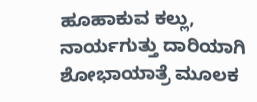ಹೂಹಾಕುವ ಕಲ್ಲು, ನಾರ್ಯಗುತ್ತು ದಾರಿಯಾಗಿ ಶೋಭಾಯಾತ್ರೆ ಮೂಲಕ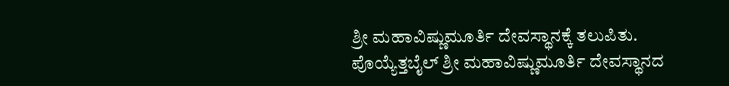ಶ್ರೀ ಮಹಾವಿಷ್ಣುಮೂರ್ತಿ ದೇವಸ್ಥಾನಕ್ಕೆ ತಲುಪಿತು.
ಪೊಯ್ಯೆತ್ತಬೈಲ್ ಶ್ರೀ ಮಹಾವಿಷ್ಣುಮೂರ್ತಿ ದೇವಸ್ಥಾನದ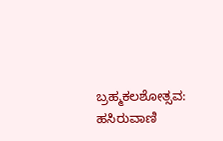ಬ್ರಹ್ಮಕಲಶೋತ್ಸವ: ಹಸಿರುವಾಣಿ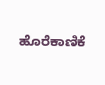ಹೊರೆಕಾಣಿಕೆ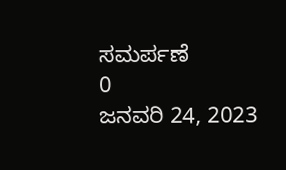ಸಮರ್ಪಣೆ
0
ಜನವರಿ 24, 2023